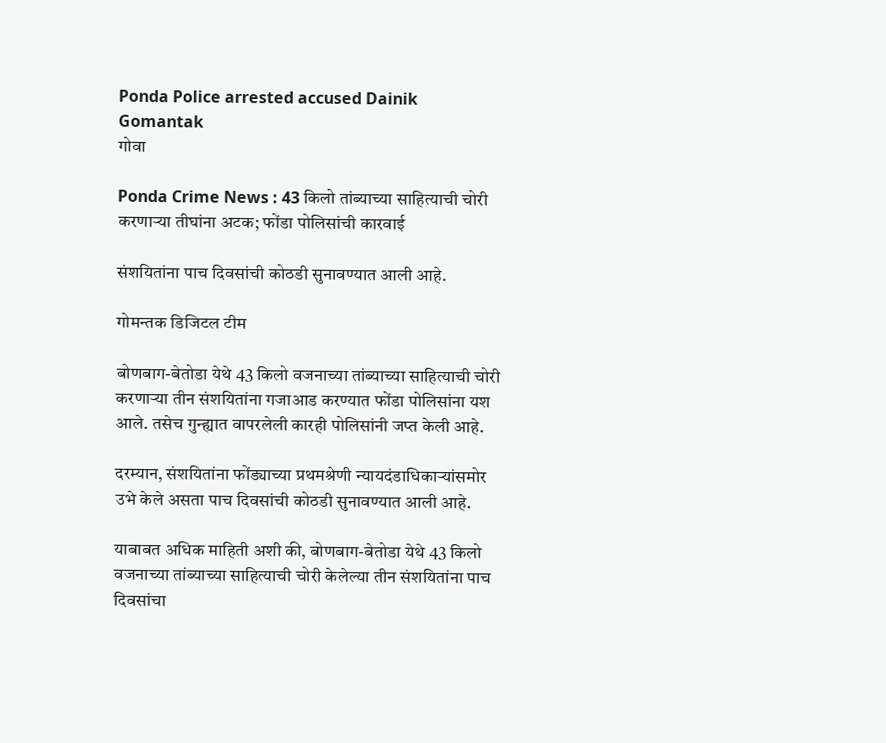Ponda Police arrested accused Dainik Gomantak
गोवा

Ponda Crime News : 43 किलो तांब्याच्या साहित्याची चोरी करणाऱ्या तीघांना अटक; फोंडा पोलिसांची कारवाई

संशयितांना पाच दिवसांची कोठडी सुनावण्यात आली आहे.

गोमन्तक डिजिटल टीम

बोणबाग-बेतोडा येथे 43 किलो वजनाच्या तांब्याच्या साहित्याची चोरी करणाऱ्या तीन संशयितांना गजाआड करण्यात फोंडा पोलिसांना यश आले. तसेच गुन्ह्यात वापरलेली कारही पोलिसांनी जप्त केली आहे.

दरम्यान, संशयितांना फोंड्याच्या प्रथमश्रेणी न्यायदंडाधिकाऱ्यांसमोर उभे केले असता पाच दिवसांची कोठडी सुनावण्यात आली आहे.

याबाबत अधिक माहिती अशी की, बोणबाग-बेतोडा येथे 43 किलो वजनाच्या तांब्याच्या साहित्याची चोरी केलेल्या तीन संशयितांना पाच दिवसांचा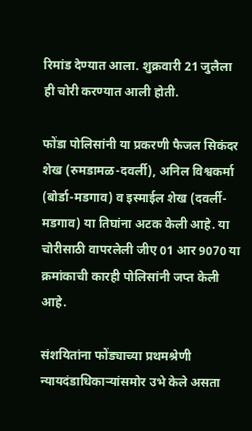रिमांड देण्यात आला. शुक्रवारी 21 जुलैला ही चोरी करण्यात आली होती.

फोंडा पोलिसांनी या प्रकरणी फैजल सिकंदर शेख (रुमडामळ-दवर्ली), अनिल विश्वकर्मा (बोर्डा-मडगाव) व इस्माईल शेख (दवर्ली-मडगाव) या तिघांना अटक केली आहे. या चोरीसाठी वापरलेली जीए 01 आर 9070 या क्रमांकाची कारही पोलिसांनी जप्त केली आहे.

संशयितांना फोंड्याच्या प्रथमश्रेणी न्यायदंडाधिकाऱ्यांसमोर उभे केले असता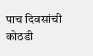पाच दिवसांची कोठडी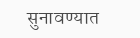सुनावण्यात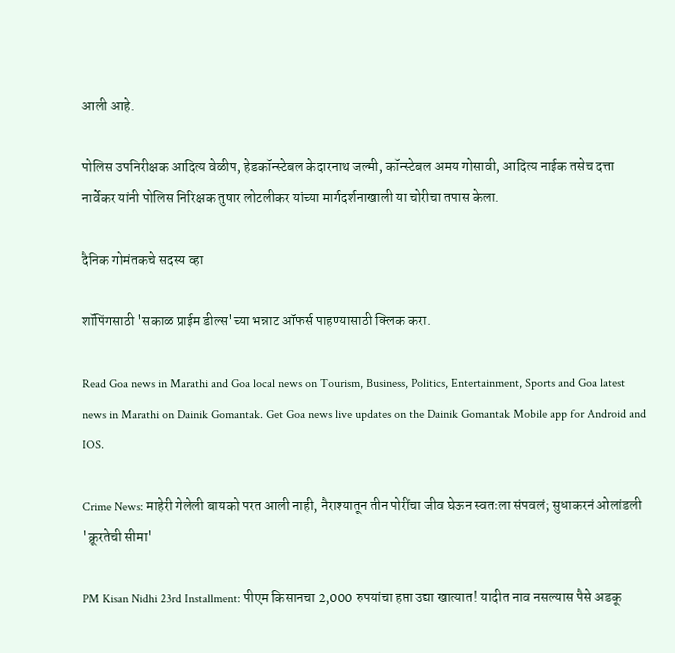आली आहे.

पोलिस उपनिरीक्षक आदित्य वेळीप, हेडकॉन्स्टेबल केदारनाथ जल्मी, कॉन्स्टेबल अमय गोसावी, आदित्य नाईक तसेच दत्ता नार्वेकर यांनी पोलिस निरिक्षक तुषार लोटलीकर यांच्या मार्गदर्शनाखाली या चोरीचा तपास केला.

दैनिक गोमंतकचे सदस्य व्हा

शॉपिंगसाठी 'सकाळ प्राईम डील्स'च्या भन्नाट ऑफर्स पाहण्यासाठी क्लिक करा.

Read Goa news in Marathi and Goa local news on Tourism, Business, Politics, Entertainment, Sports and Goa latest news in Marathi on Dainik Gomantak. Get Goa news live updates on the Dainik Gomantak Mobile app for Android and IOS.

Crime News: माहेरी गेलेली बायको परत आली नाही, नैराश्यातून तीन पोरींचा जीव घेऊन स्वतःला संपवलं; सुधाकरनं ओलांडली 'क्रूरतेची सीमा'

PM Kisan Nidhi 23rd Installment: पीएम किसानचा 2,000 रुपयांचा हप्ता उद्या खात्यात! यादीत नाव नसल्यास पैसे अडकू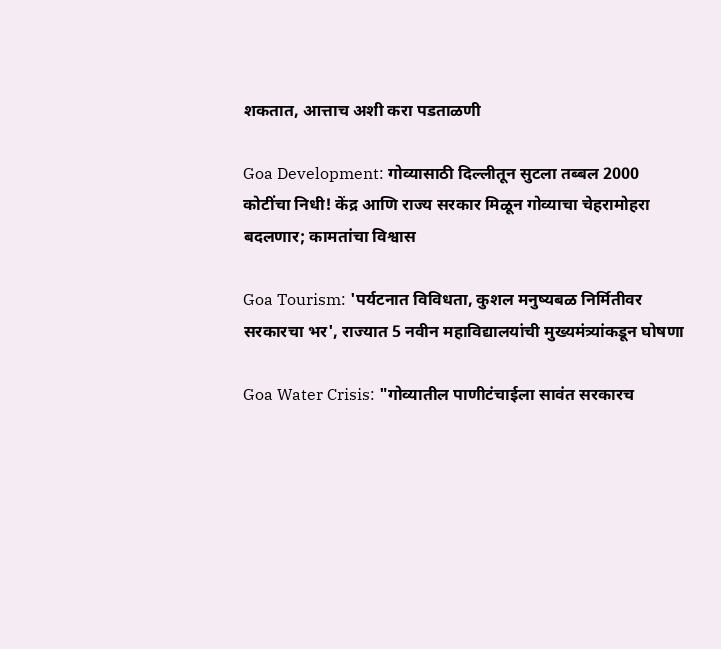शकतात, आत्ताच अशी करा पडताळणी

Goa Development: गोव्यासाठी दिल्लीतून सुटला तब्बल 2000 कोटींचा निधी! केंद्र आणि राज्य सरकार मिळून गोव्याचा चेहरामोहरा बदलणार; कामतांचा विश्वास

Goa Tourism: 'पर्यटनात विविधता, कुशल मनुष्यबळ निर्मितीवर सरकारचा भर', राज्यात 5 नवीन महाविद्यालयांची मुख्यमंत्र्यांकडून घोषणा

Goa Water Crisis: "गोव्यातील पाणीटंचाईला सावंत सरकारच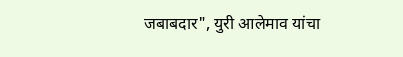जबाबदार", युरी आलेमाव यांचा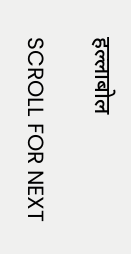हल्लाबोल

SCROLL FOR NEXT